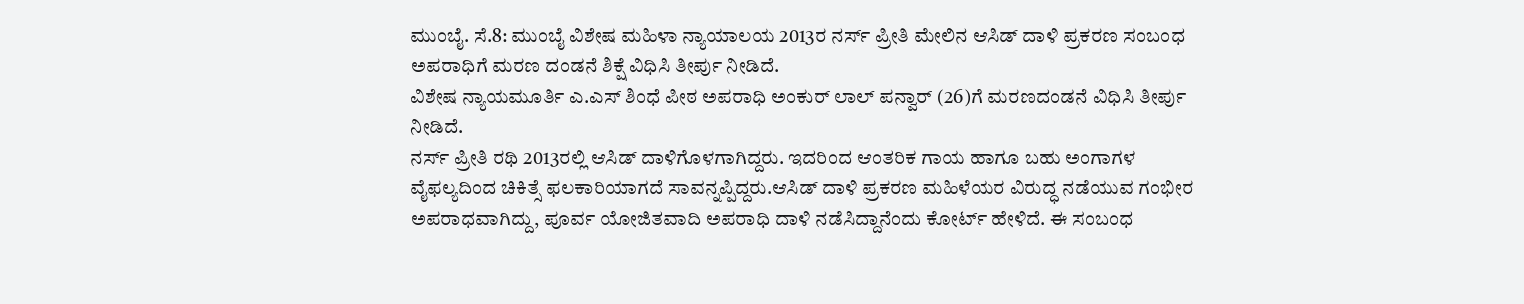ಮುಂಬೈ. ಸೆ.8: ಮುಂಬೈ ವಿಶೇಷ ಮಹಿಳಾ ನ್ಯಾಯಾಲಯ 2013ರ ನರ್ಸ್ ಪ್ರೀತಿ ಮೇಲಿನ ಆಸಿಡ್ ದಾಳಿ ಪ್ರಕರಣ ಸಂಬಂಧ ಅಪರಾಧಿಗೆ ಮರಣ ದಂಡನೆ ಶಿಕ್ಷೆ ವಿಧಿಸಿ ತೀರ್ಪು ನೀಡಿದೆ.
ವಿಶೇಷ ನ್ಯಾಯಮೂರ್ತಿ ಎ.ಎಸ್ ಶಿಂಧೆ ಪೀಠ ಅಪರಾಧಿ ಅಂಕುರ್ ಲಾಲ್ ಪನ್ವಾರ್ (26)ಗೆ ಮರಣದಂಡನೆ ವಿಧಿಸಿ ತೀರ್ಪು ನೀಡಿದೆ.
ನರ್ಸ್ ಪ್ರೀತಿ ರಥಿ 2013ರಲ್ಲಿ ಆಸಿಡ್ ದಾಳಿಗೊಳಗಾಗಿದ್ದರು. ಇದರಿಂದ ಆಂತರಿಕ ಗಾಯ ಹಾಗೂ ಬಹು ಅಂಗಾಗಳ ವೈಫಲ್ಯದಿಂದ ಚಿಕಿತ್ಸೆ ಫಲಕಾರಿಯಾಗದೆ ಸಾವನ್ನಪ್ಪಿದ್ದರು.ಆಸಿಡ್ ದಾಳಿ ಪ್ರಕರಣ ಮಹಿಳೆಯರ ವಿರುದ್ಧ ನಡೆಯುವ ಗಂಭೀರ ಅಪರಾಧವಾಗಿದ್ದು, ಪೂರ್ವ ಯೋಜಿತವಾದಿ ಅಪರಾಧಿ ದಾಳಿ ನಡೆಸಿದ್ದಾನೆಂದು ಕೋರ್ಟ್ ಹೇಳಿದೆ. ಈ ಸಂಬಂಧ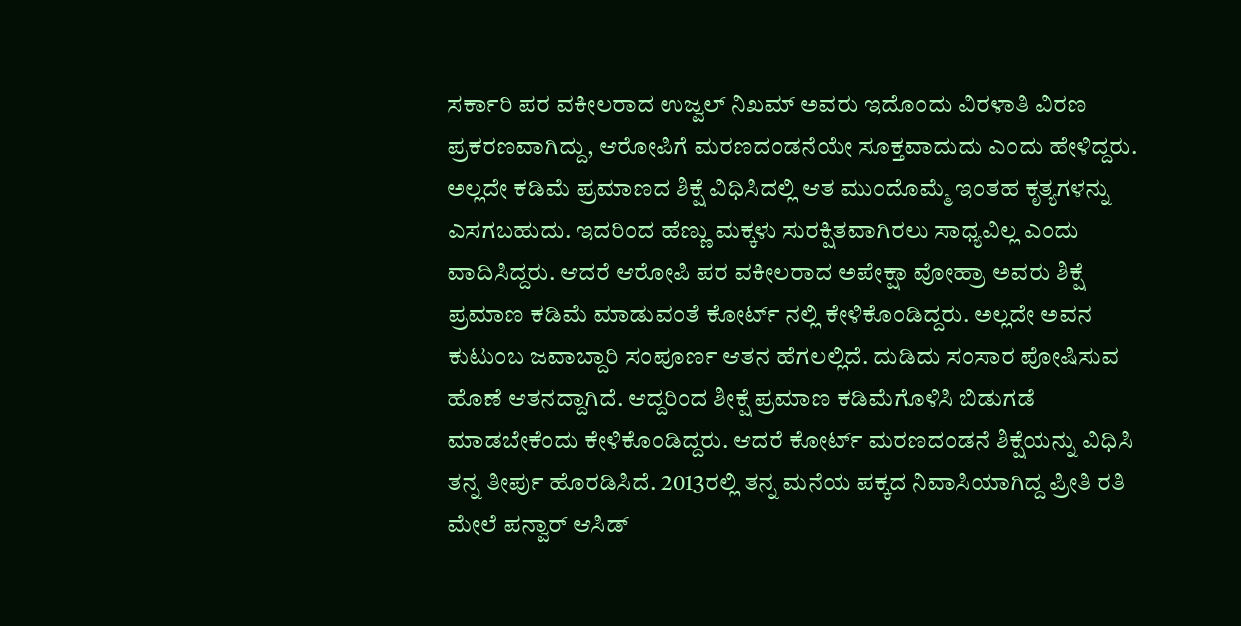ಸರ್ಕಾರಿ ಪರ ವಕೀಲರಾದ ಉಜ್ವಲ್ ನಿಖಮ್ ಅವರು ಇದೊಂದು ವಿರಳಾತಿ ವಿರಣ ಪ್ರಕರಣವಾಗಿದ್ದು, ಆರೋಪಿಗೆ ಮರಣದಂಡನೆಯೇ ಸೂಕ್ತವಾದುದು ಎಂದು ಹೇಳಿದ್ದರು. ಅಲ್ಲದೇ ಕಡಿಮೆ ಪ್ರಮಾಣದ ಶಿಕ್ಷೆ ವಿಧಿಸಿದಲ್ಲಿ ಆತ ಮುಂದೊಮ್ಮೆ ಇಂತಹ ಕೃತ್ಯಗಳನ್ನು ಎಸಗಬಹುದು. ಇದರಿಂದ ಹೆಣ್ಣು ಮಕ್ಕಳು ಸುರಕ್ಷಿತವಾಗಿರಲು ಸಾಧ್ಯವಿಲ್ಲ ಎಂದು ವಾದಿಸಿದ್ದರು. ಆದರೆ ಆರೋಪಿ ಪರ ವಕೀಲರಾದ ಅಪೇಕ್ಷಾ ವೋಹ್ರಾ ಅವರು ಶಿಕ್ಷೆ ಪ್ರಮಾಣ ಕಡಿಮೆ ಮಾಡುವಂತೆ ಕೋರ್ಟ್ ನಲ್ಲಿ ಕೇಳಿಕೊಂಡಿದ್ದರು. ಅಲ್ಲದೇ ಅವನ ಕುಟುಂಬ ಜವಾಬ್ದಾರಿ ಸಂಪೂರ್ಣ ಆತನ ಹೆಗಲಲ್ಲಿದೆ. ದುಡಿದು ಸಂಸಾರ ಪೋಷಿಸುವ ಹೊಣೆ ಆತನದ್ದಾಗಿದೆ. ಆದ್ದರಿಂದ ಶೀಕ್ಷೆ ಪ್ರಮಾಣ ಕಡಿಮೆಗೊಳಿಸಿ ಬಿಡುಗಡೆ ಮಾಡಬೇಕೆಂದು ಕೇಳಿಕೊಂಡಿದ್ದರು. ಆದರೆ ಕೋರ್ಟ್ ಮರಣದಂಡನೆ ಶಿಕ್ಷೆಯನ್ನು ವಿಧಿಸಿ ತನ್ನ ತೀರ್ಪು ಹೊರಡಿಸಿದೆ. 2013ರಲ್ಲಿ ತನ್ನ ಮನೆಯ ಪಕ್ಕದ ನಿವಾಸಿಯಾಗಿದ್ದ ಪ್ರೀತಿ ರತಿ ಮೇಲೆ ಪನ್ವಾರ್ ಆಸಿಡ್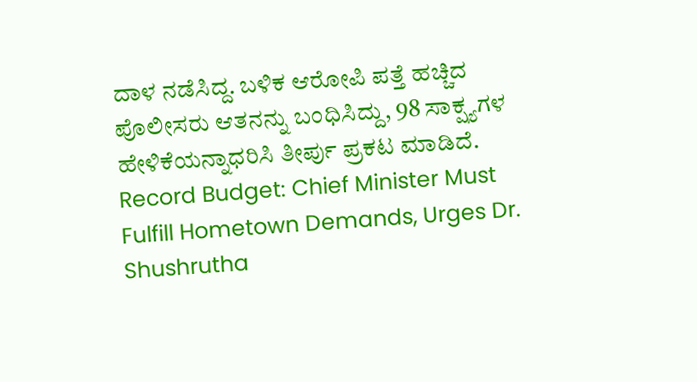ದಾಳ ನಡೆಸಿದ್ದ. ಬಳಿಕ ಆರೋಪಿ ಪತ್ತೆ ಹಚ್ಚಿದ ಪೊಲೀಸರು ಆತನನ್ನು ಬಂಧಿಸಿದ್ದು, 98 ಸಾಕ್ಷ್ಯಗಳ ಹೇಳಿಕೆಯನ್ನಾಧರಿಸಿ ತೀರ್ಪು ಪ್ರಕಟ ಮಾಡಿದೆ.
Record Budget: Chief Minister Must Fulfill Hometown Demands, Urges Dr. Shushrutha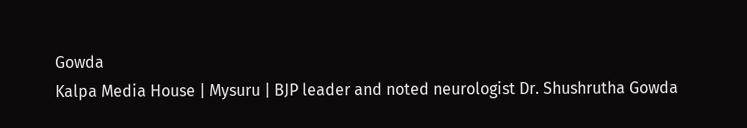Gowda
Kalpa Media House | Mysuru | BJP leader and noted neurologist Dr. Shushrutha Gowda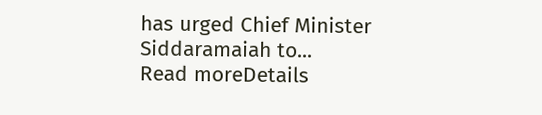has urged Chief Minister Siddaramaiah to...
Read moreDetails